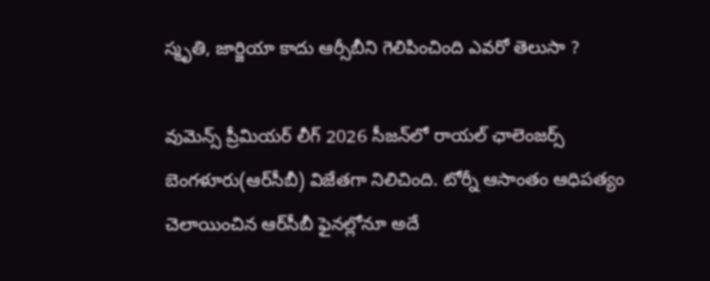స్మృతి, జార్జియా కాదు ఆర్సీబీని గెలిపించింది ఎవరో తెలుసా ?

వుమెన్స్ ప్రీమియర్ లీగ్ 2026 సీజన్‌లో రాయల్ ఛాలెంజర్స్ బెంగళూరు(ఆర్‌సీబీ) విజేతగా నిలిచింది. టోర్నీ ఆసాంతం ఆధిపత్యం చెలాయించిన ఆర్‌సీబీ ఫైనల్లోనూ అదే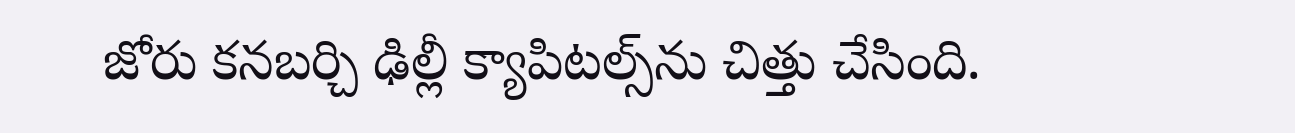జోరు కనబర్చి ఢిల్లీ క్యాపిటల్స్‌ను చిత్తు చేసింది.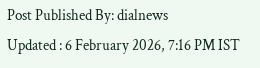Post Published By: dialnews
Updated : 6 February 2026, 7:16 PM IST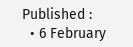Published :
  • 6 February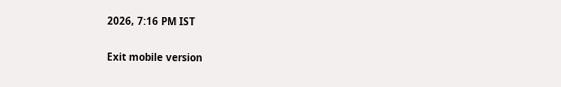2026, 7:16 PM IST

Exit mobile version